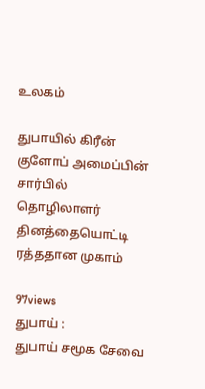உலகம்

துபாயில் கிரீன் குளோப் அமைப்பின் சார்பில் தொழிலாளர் தினத்தையொட்டி ரத்ததான முகாம்

97views
துபாய் :
துபாய் சமூக சேவை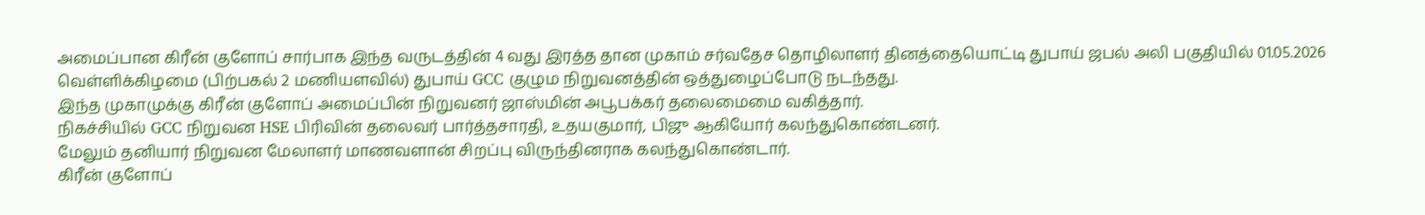அமைப்பான கிரீன் குளோப் சார்பாக இந்த வருடத்தின் 4 வது இரத்த தான முகாம் சர்வதேச தொழிலாளர் தினத்தையொட்டி துபாய் ஜபல் அலி பகுதியில் 01.05.2026 வெள்ளிக்கிழமை (பிற்பகல் 2 மணியளவில்) துபாய் GCC குழும நிறுவனத்தின் ஒத்துழைப்போடு நடந்தது.
இந்த முகாமுக்கு கிரீன் குளோப் அமைப்பின் நிறுவனர் ஜாஸ்மின் அபூபக்கர் தலைமைமை வகித்தார்.
நிகச்சியில் GCC நிறுவன HSE பிரிவின் தலைவர் பார்த்தசாரதி, உதயகுமார், பிஜு ஆகியோர் கலந்துகொண்டனர்.
மேலும் தனியார் நிறுவன மேலாளர் மாணவளான் சிறப்பு விருந்தினராக கலந்துகொண்டார்.
கிரீன் குளோப்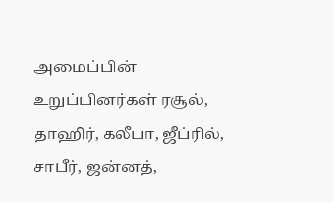அமைப்பின் உறுப்பினர்கள் ரசூல், தாஹிர், கலீபா, ஜீப்ரில், சாபீர், ஜன்னத்,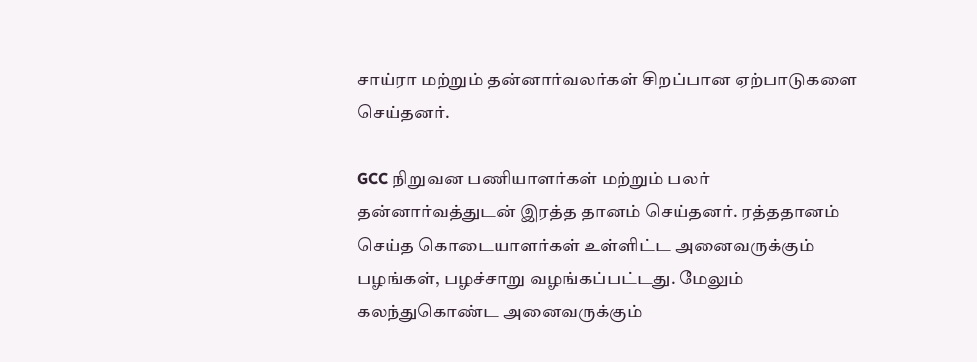சாய்ரா மற்றும் தன்னார்வலர்கள் சிறப்பான ஏற்பாடுகளை செய்தனர்.

GCC நிறுவன பணியாளர்கள் மற்றும் பலர் தன்னார்வத்துடன் இரத்த தானம் செய்தனர். ரத்ததானம் செய்த கொடையாளர்கள் உள்ளிட்ட அனைவருக்கும் பழங்கள், பழச்சாறு வழங்கப்பட்டது. மேலும் கலந்துகொண்ட அனைவருக்கும்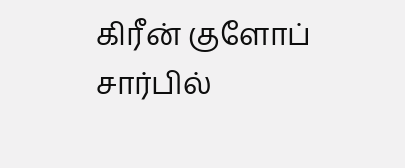கிரீன் குளோப் சார்பில்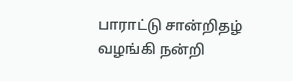பாராட்டு சான்றிதழ் வழங்கி நன்றி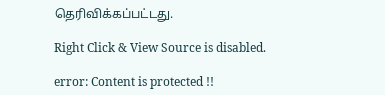தெரிவிக்கப்பட்டது.

Right Click & View Source is disabled.

error: Content is protected !!